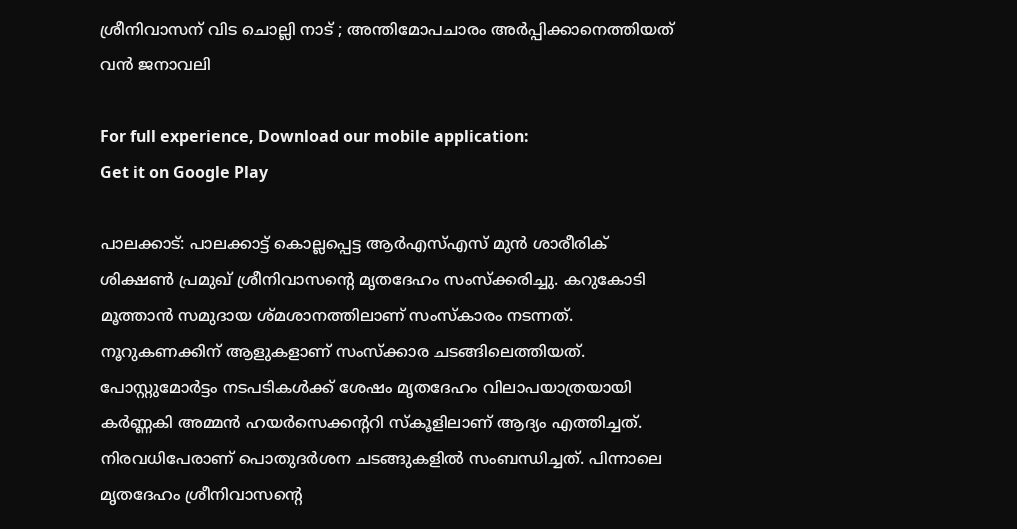ശ്രീനിവാസന് വിട ചൊല്ലി നാട് ; അന്തിമോപചാരം അര്‍പ്പിക്കാനെത്തിയത് വന്‍ ജനാവലി

For full experience, Download our mobile application:
Get it on Google Play

പാലക്കാട്: പാലക്കാട്ട് കൊല്ലപ്പെട്ട ആർഎസ്എസ് മുൻ ശാരീരിക് ശിക്ഷൺ പ്രമുഖ് ശ്രീനിവാസന്‍റെ മൃതദേഹം സംസ്ക്കരിച്ചു. കറുകോടി മൂത്താൻ സമുദായ ശ്മശാനത്തിലാണ് സംസ്കാരം നടന്നത്. നൂറുകണക്കിന് ആളുകളാണ് സംസ്ക്കാര ചടങ്ങിലെത്തിയത്. പോസ്റ്റുമോര്‍ട്ടം നടപടികള്‍ക്ക് ശേഷം മൃതദേഹം വിലാപയാത്രയായി കര്‍ണ്ണകി അമ്മന്‍ ഹയര്‍സെക്കന്‍ററി സ്കൂളിലാണ് ആദ്യം എത്തിച്ചത്. നിരവധിപേരാണ് പൊതുദര്‍ശന ചടങ്ങുകളില്‍ സംബന്ധിച്ചത്. പിന്നാലെ മൃതദേഹം ശ്രീനിവാസന്‍റെ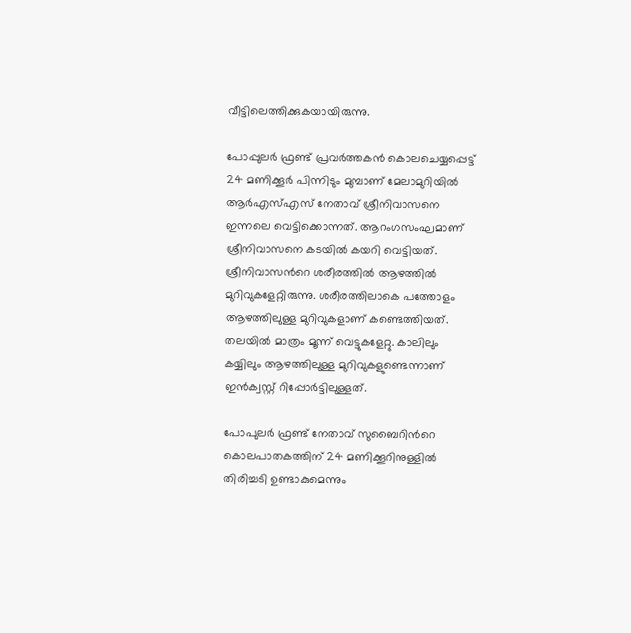വീട്ടിലെത്തിക്കുകയായിരുന്നു.

പോപ്പുലർ ഫ്രണ്ട് പ്രവർത്തകന്‍ കൊലചെയ്യപ്പെട്ട് 24 മണിക്കൂർ പിന്നിടും മുമ്പാണ് മേലാമുറിയിൽ ആർഎസ്എസ് നേതാവ് ശ്രീനിവാസനെ ഇന്നലെ വെട്ടിക്കൊന്നത്. ആറംഗസംഘമാണ് ശ്രീനിവാസനെ കടയിൽ കയറി വെട്ടിയത്.  ശ്രീനിവാസന്‍റെ ശരീരത്തിൽ ആഴത്തിൽ മുറിവുകളേറ്റിരുന്നു. ശരീരത്തിലാകെ പത്തോളം ആഴത്തിലുള്ള മുറിവുകളാണ് കണ്ടെത്തിയത്. തലയിൽ മാത്രം മൂന്ന് വെട്ടുകളേറ്റു. കാലിലും കയ്യിലും ആഴത്തിലുള്ള മുറിവുകളുണ്ടെന്നാണ് ഇന്‍ക്വസ്റ്റ് റിപ്പോര്‍ട്ടിലുള്ളത്.

പോപുലർ ഫ്രണ്ട് നേതാവ് സുബൈറിന്‍റെ കൊലപാതകത്തിന് 24 മണിക്കൂറിനുള്ളിൽ തിരിച്ചടി ഉണ്ടാകുമെന്നും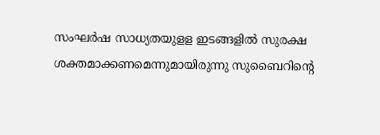സംഘര്‍ഷ സാധ്യതയുളള ഇടങ്ങളില്‍ സുരക്ഷ ശക്തമാക്കണമെന്നുമായിരുന്നു സുബൈറിന്‍റെ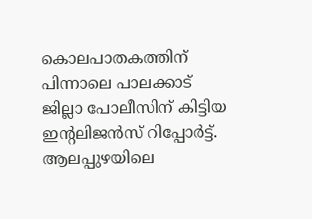കൊലപാതകത്തിന് പിന്നാലെ പാലക്കാട് ജില്ലാ പോലീസിന് കിട്ടിയ ഇന്‍റലിജന്‍സ് റിപ്പോര്‍ട്ട്. ആലപ്പുഴയിലെ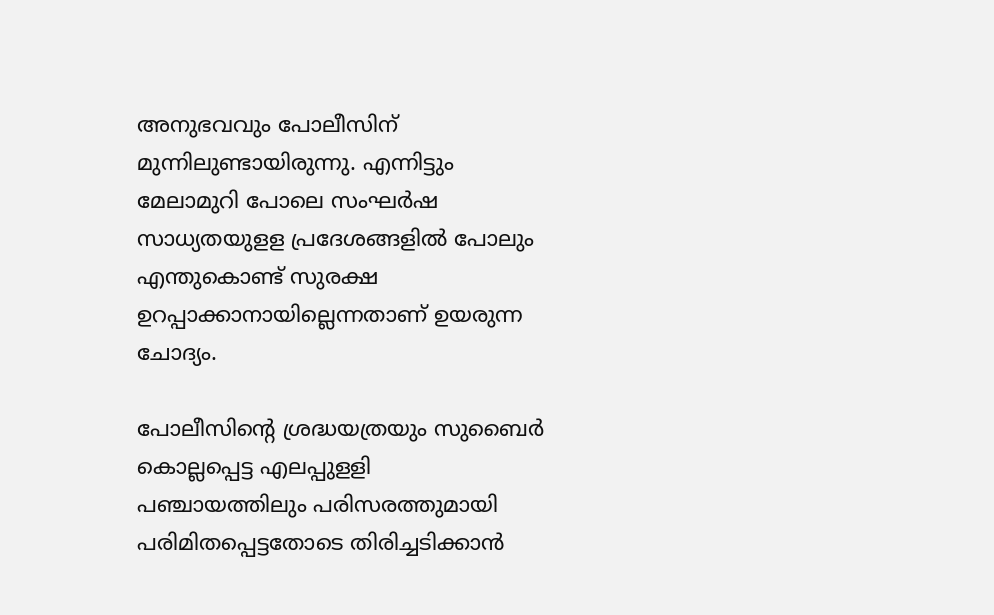അനുഭവവും പോലീസിന് മുന്നിലുണ്ടായിരുന്നു. എന്നിട്ടും മേലാമുറി പോലെ സംഘര്‍ഷ സാധ്യതയുളള പ്രദേശങ്ങളില്‍ പോലും എന്തുകൊണ്ട് സുരക്ഷ ഉറപ്പാക്കാനായില്ലെന്നതാണ് ഉയരുന്ന ചോദ്യം.

പോലീസിന്‍റെ ശ്രദ്ധയത്രയും സുബൈര്‍ കൊല്ലപ്പെട്ട എലപ്പുളളി പഞ്ചായത്തിലും പരിസരത്തുമായി പരിമിതപ്പെട്ടതോടെ തിരിച്ചടിക്കാന്‍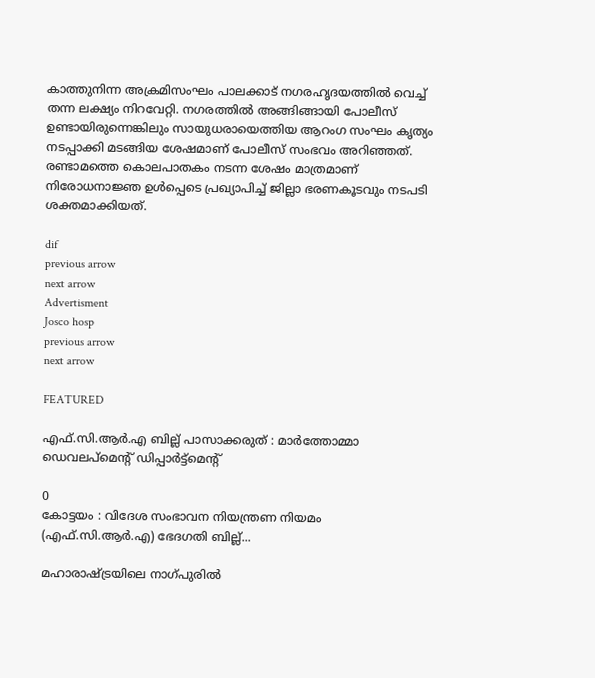കാത്തുനിന്ന അക്രമിസംഘം പാലക്കാട് നഗരഹൃദയത്തില്‍ വെച്ച് തന്ന ലക്ഷ്യം നിറവേറ്റി. നഗരത്തില്‍ അങ്ങിങ്ങായി പോലീസ് ഉണ്ടായിരുന്നെങ്കിലും സായുധരായെത്തിയ ആറംഗ സംഘം കൃത്യം നടപ്പാക്കി മടങ്ങിയ ശേഷമാണ് പോലീസ് സംഭവം അറിഞ്ഞത്. രണ്ടാമത്തെ കൊലപാതകം നടന്ന ശേഷം മാത്രമാണ് നിരോധനാജ്ഞ ഉള്‍പ്പെടെ പ്രഖ്യാപിച്ച് ജില്ലാ ഭരണകൂടവും നടപടി ശക്തമാക്കിയത്.

dif
previous arrow
next arrow
Advertisment
Josco hosp
previous arrow
next arrow

FEATURED

എഫ്.സി.ആർ.എ ബില്ല് പാസാക്കരുത് : മാർത്തോമ്മാ ഡെവലപ്മെന്റ് ഡിപ്പാർട്ട്മെന്റ്

0
കോട്ടയം : വിദേശ സംഭാവന നിയന്ത്രണ നിയമം (എഫ്.സി.ആർ.എ) ഭേദഗതി ബില്ല്...

മഹാരാഷ്ട്രയിലെ നാഗ്പുരിൽ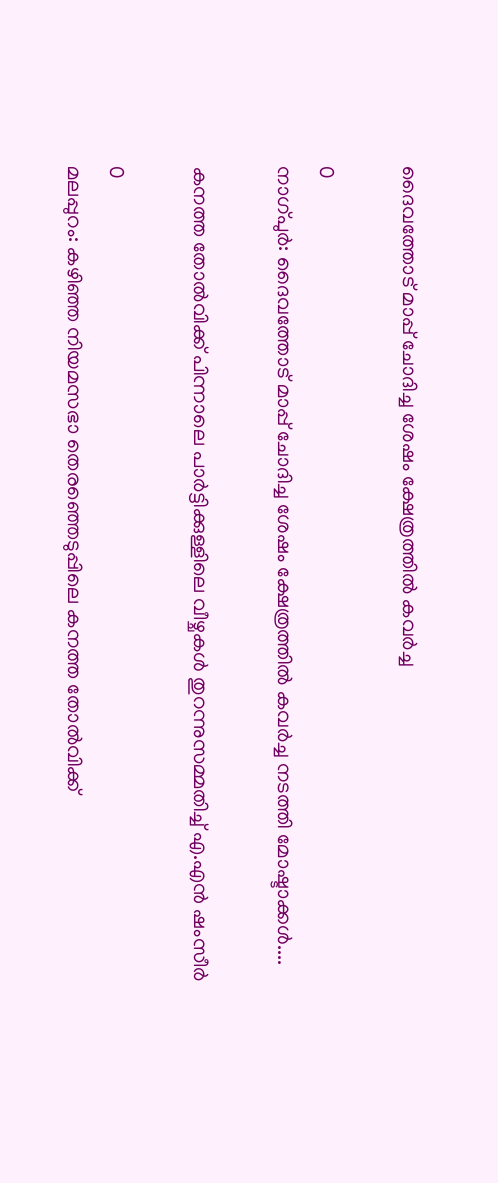ദൈവത്തോട് മാപ്പ് ചോദിച്ച ശേഷം ക്ഷേത്രത്തിൽ കവർച്ച

0
നാഗ്പുർ: ദൈവത്തോട് മാപ്പ് ചോദിച്ച ശേഷം ക്ഷേത്രത്തിൽ കവർച്ച നടത്തി മോഷ്ടാക്കൾ....

കനത്ത തോൽവിക്ക് പിന്നാലെ പാർട്ടിക്കുള്ളിലെ വീഴ്ചകൾ തുറന്നുസമ്മതിച്ച് എ.എൻ ഷംസീർ

0
മലപ്പുറം: കഴിഞ്ഞ നിയമസഭാ തെരഞ്ഞെടുപ്പിലെ കനത്ത തോൽവിക്ക്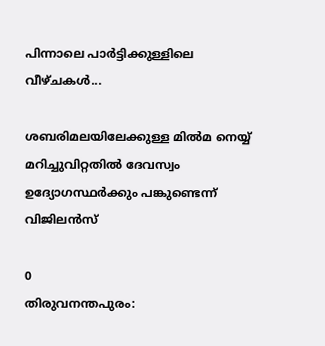പിന്നാലെ പാർട്ടിക്കുള്ളിലെ വീഴ്ചകൾ...

ശബരിമലയിലേക്കുള്ള മിൽമ നെയ്യ് മറിച്ചുവിറ്റതില്‍ ദേവസ്വം ഉദ്യോഗസ്ഥർക്കും പങ്കുണ്ടെന്ന് വിജിലൻസ്

0
തിരുവനന്തപുരം: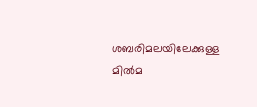ശബരിമലയിലേക്കുള്ള മിൽമ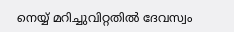നെയ്യ് മറിച്ചുവിറ്റതില്‍ ദേവസ്വം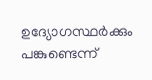ഉദ്യോഗസ്ഥർക്കും പങ്കുണ്ടെന്ന്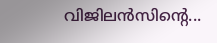വിജിലൻസിന്‍റെ...